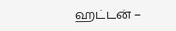ஹட்டன் –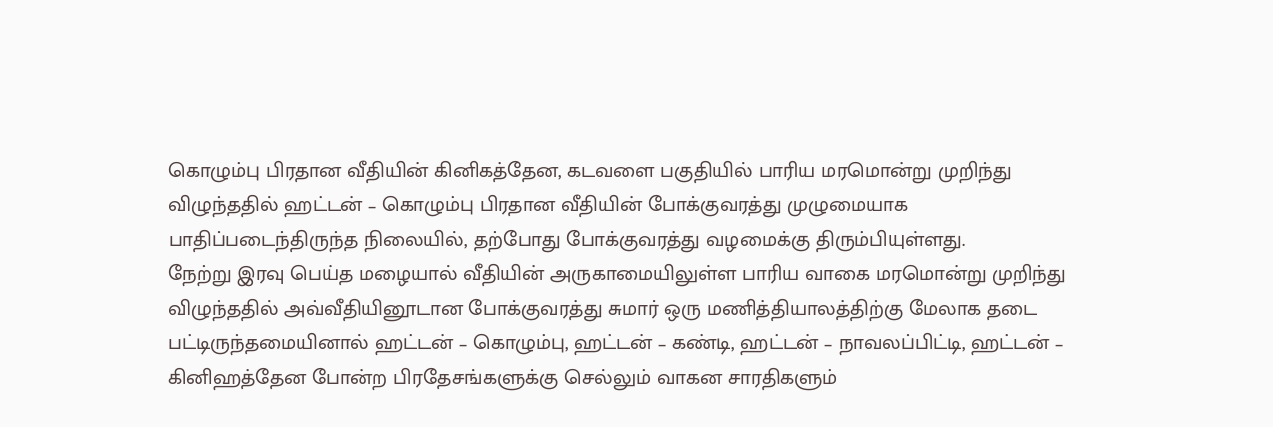கொழும்பு பிரதான வீதியின் கினிகத்தேன, கடவளை பகுதியில் பாரிய மரமொன்று முறிந்து விழுந்ததில் ஹட்டன் – கொழும்பு பிரதான வீதியின் போக்குவரத்து முழுமையாக பாதிப்படைந்திருந்த நிலையில், தற்போது போக்குவரத்து வழமைக்கு திரும்பியுள்ளது.
நேற்று இரவு பெய்த மழையால் வீதியின் அருகாமையிலுள்ள பாரிய வாகை மரமொன்று முறிந்து விழுந்ததில் அவ்வீதியினூடான போக்குவரத்து சுமார் ஒரு மணித்தியாலத்திற்கு மேலாக தடை பட்டிருந்தமையினால் ஹட்டன் – கொழும்பு, ஹட்டன் – கண்டி, ஹட்டன் – நாவலப்பிட்டி, ஹட்டன் – கினிஹத்தேன போன்ற பிரதேசங்களுக்கு செல்லும் வாகன சாரதிகளும்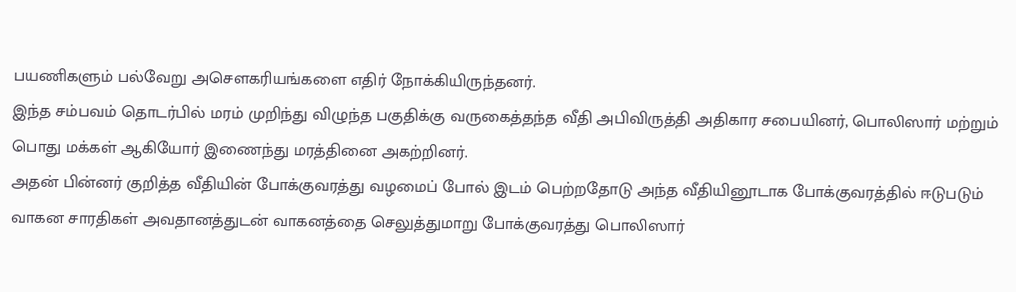பயணிகளும் பல்வேறு அசௌகரியங்களை எதிர் நோக்கியிருந்தனர்.
இந்த சம்பவம் தொடர்பில் மரம் முறிந்து விழுந்த பகுதிக்கு வருகைத்தந்த வீதி அபிவிருத்தி அதிகார சபையினர், பொலிஸார் மற்றும் பொது மக்கள் ஆகியோர் இணைந்து மரத்தினை அகற்றினர்.
அதன் பின்னர் குறித்த வீதியின் போக்குவரத்து வழமைப் போல் இடம் பெற்றதோடு அந்த வீதியினூடாக போக்குவரத்தில் ஈடுபடும் வாகன சாரதிகள் அவதானத்துடன் வாகனத்தை செலுத்துமாறு போக்குவரத்து பொலிஸார்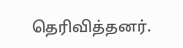தெரிவித்தனர்.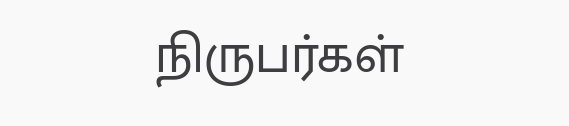நிருபர்கள்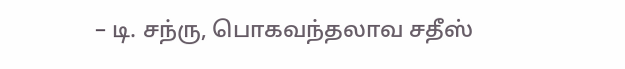– டி. சந்ரு, பொகவந்தலாவ சதீஸ்